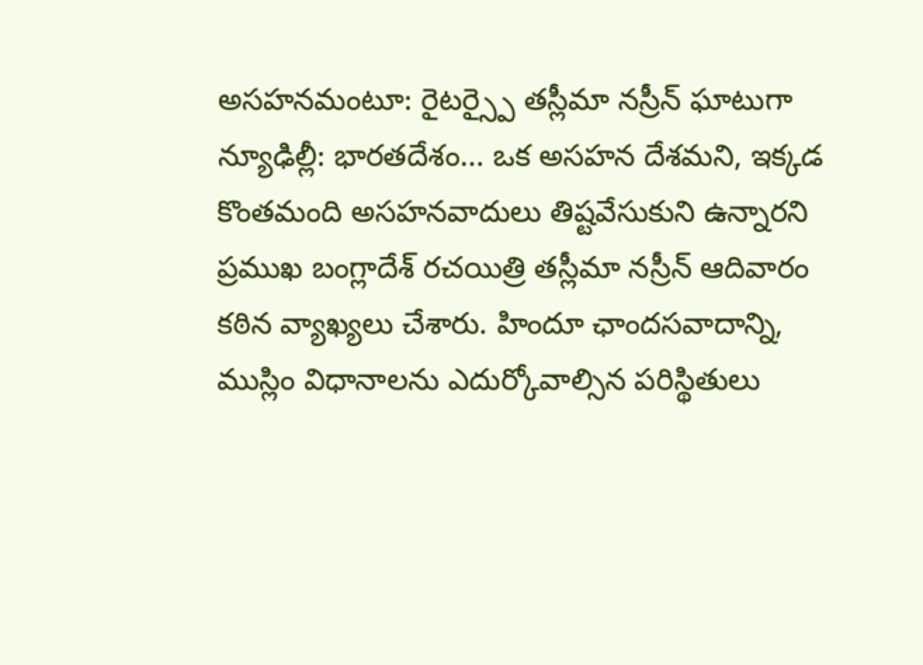అసహనమంటూ: రైటర్స్పై తస్లీమా నస్రీన్ ఘాటుగా
న్యూఢిల్లీ: భారతదేశం... ఒక అసహన దేశమని, ఇక్కడ కొంతమంది అసహనవాదులు తిష్టవేసుకుని ఉన్నారని ప్రముఖ బంగ్లాదేశ్ రచయిత్రి తస్లీమా నస్రీన్ ఆదివారం కఠిన వ్యాఖ్యలు చేశారు. హిందూ ఛాందసవాదాన్ని, ముస్లిం విధానాలను ఎదుర్కోవాల్సిన పరిస్థితులు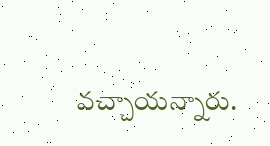వచ్చాయన్నారు.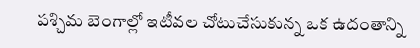పశ్చిమ బెంగాల్లో ఇటీవల చోటుచేసుకున్న ఒక ఉదంతాన్ని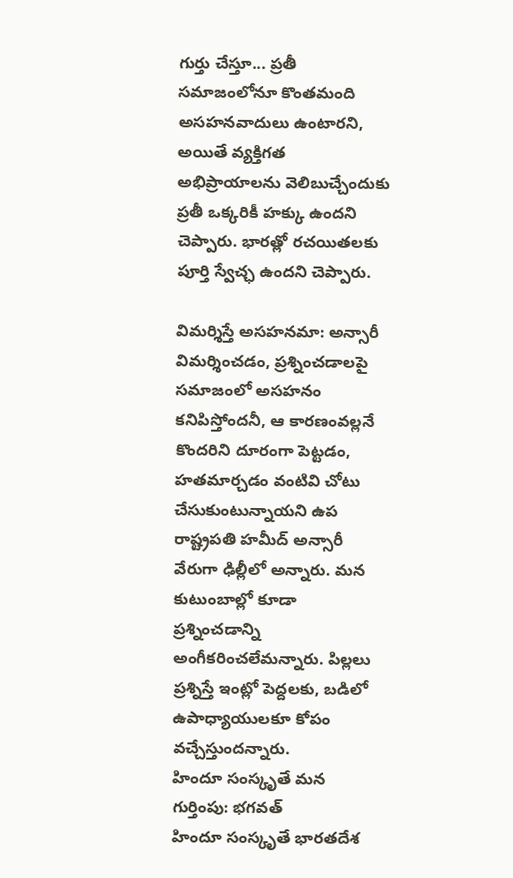గుర్తు చేస్తూ... ప్రతీ సమాజంలోనూ కొంతమంది అసహనవాదులు ఉంటారని, అయితే వ్యక్తిగత అభిప్రాయాలను వెలిబుచ్చేందుకు ప్రతీ ఒక్కరికీ హక్కు ఉందని చెప్పారు. భారత్లో రచయితలకు పూర్తి స్వేచ్ఛ ఉందని చెప్పారు.

విమర్శిస్తే అసహనమా: అన్సారీ
విమర్శించడం, ప్రశ్నించడాలపై సమాజంలో అసహనం కనిపిస్తోందనీ, ఆ కారణంవల్లనే కొందరిని దూరంగా పెట్టడం, హతమార్చడం వంటివి చోటు చేసుకుంటున్నాయని ఉప రాష్ట్రపతి హమీద్ అన్సారీ వేరుగా ఢిల్లీలో అన్నారు. మన కుటుంబాల్లో కూడా ప్రశ్నించడాన్ని అంగీకరించలేమన్నారు. పిల్లలు ప్రశ్నిస్తే ఇంట్లో పెద్దలకు, బడిలో ఉపాధ్యాయులకూ కోపం వచ్చేస్తుందన్నారు.
హిందూ సంస్కృతే మన గుర్తింపు: భగవత్
హిందూ సంస్కృతే భారతదేశ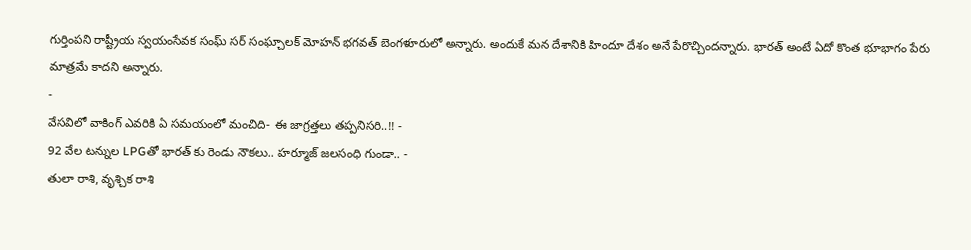గుర్తింపని రాష్ట్రీయ స్వయంసేవక సంఘ్ సర్ సంఘ్చాలక్ మోహన్ భగవత్ బెంగళూరులో అన్నారు. అందుకే మన దేశానికి హిందూ దేశం అనే పేరొచ్చిందన్నారు. భారత్ అంటే ఏదో కొంత భూభాగం పేరు మాత్రమే కాదని అన్నారు.
-
వేసవిలో వాకింగ్ ఎవరికి ఏ సమయంలో మంచిది- ఈ జాగ్రత్తలు తప్పనిసరి..!! -
92 వేల టన్నుల LPGతో భారత్ కు రెండు నౌకలు.. హర్మూజ్ జలసంధి గుండా.. -
తులా రాశి, వృశ్చిక రాశి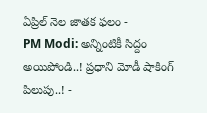ఏప్రిల్ నెల జాతక ఫలం -
PM Modi: అన్నింటికీ సిద్దం అయిపోండి..! ప్రధాని మోడీ షాకింగ్ పిలుపు..! -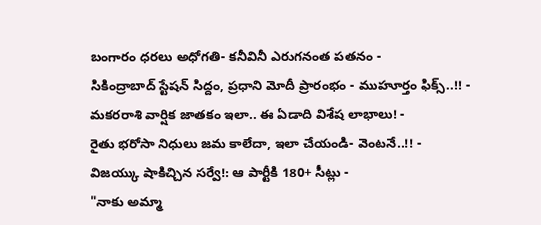బంగారం ధరలు అధోగతి- కనీవినీ ఎరుగనంత పతనం -
సికింద్రాబాద్ స్టేషన్ సిద్దం, ప్రధాని మోదీ ప్రారంభం - ముహూర్తం ఫిక్స్..!! -
మకరరాశి వార్షిక జాతకం ఇలా.. ఈ ఏడాది విశేష లాభాలు! -
రైతు భరోసా నిధులు జమ కాలేదా, ఇలా చేయండి- వెంటనే..!! -
విజయ్కు షాకిచ్చిన సర్వే!: ఆ పార్టీకి 180+ సీట్లు -
"నాకు అమ్మా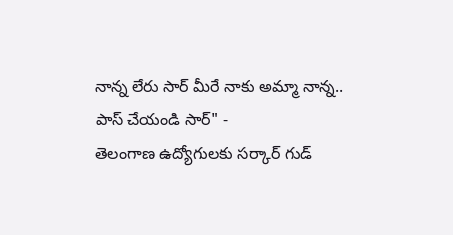నాన్న లేరు సార్ మీరే నాకు అమ్మా నాన్న.. పాస్ చేయండి సార్" -
తెలంగాణ ఉద్యోగులకు సర్కార్ గుడ్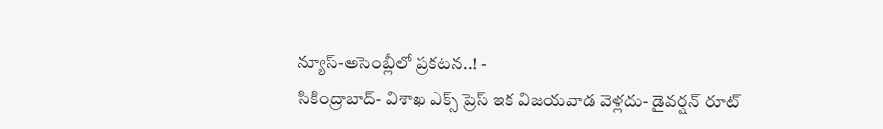న్యూస్-అసెంబ్లీలో ప్రకటన..! -
సికింద్రాబాద్- విశాఖ ఎక్స్ ప్రెస్ ఇక విజయవాడ వెళ్లదు- డైవర్షన్ రూట్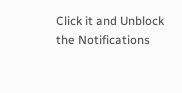Click it and Unblock the Notifications